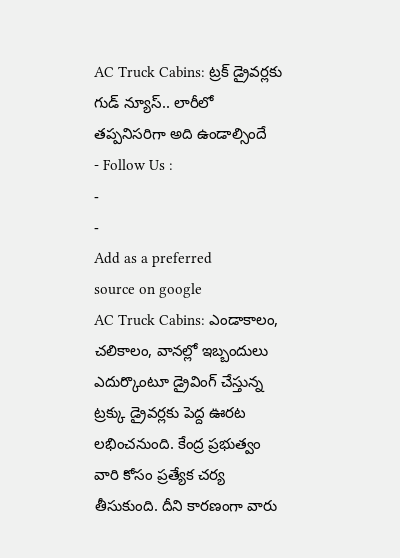AC Truck Cabins: ట్రక్ డ్రైవర్లకు గుడ్ న్యూస్.. లారీలో తప్పనిసరిగా అది ఉండాల్సిందే
- Follow Us :
-
-
Add as a preferred
source on google
AC Truck Cabins: ఎండాకాలం, చలికాలం, వానల్లో ఇబ్బందులు ఎదుర్కొంటూ డ్రైవింగ్ చేస్తున్న ట్రక్కు డ్రైవర్లకు పెద్ద ఊరట లభించనుంది. కేంద్ర ప్రభుత్వం వారి కోసం ప్రత్యేక చర్య తీసుకుంది. దీని కారణంగా వారు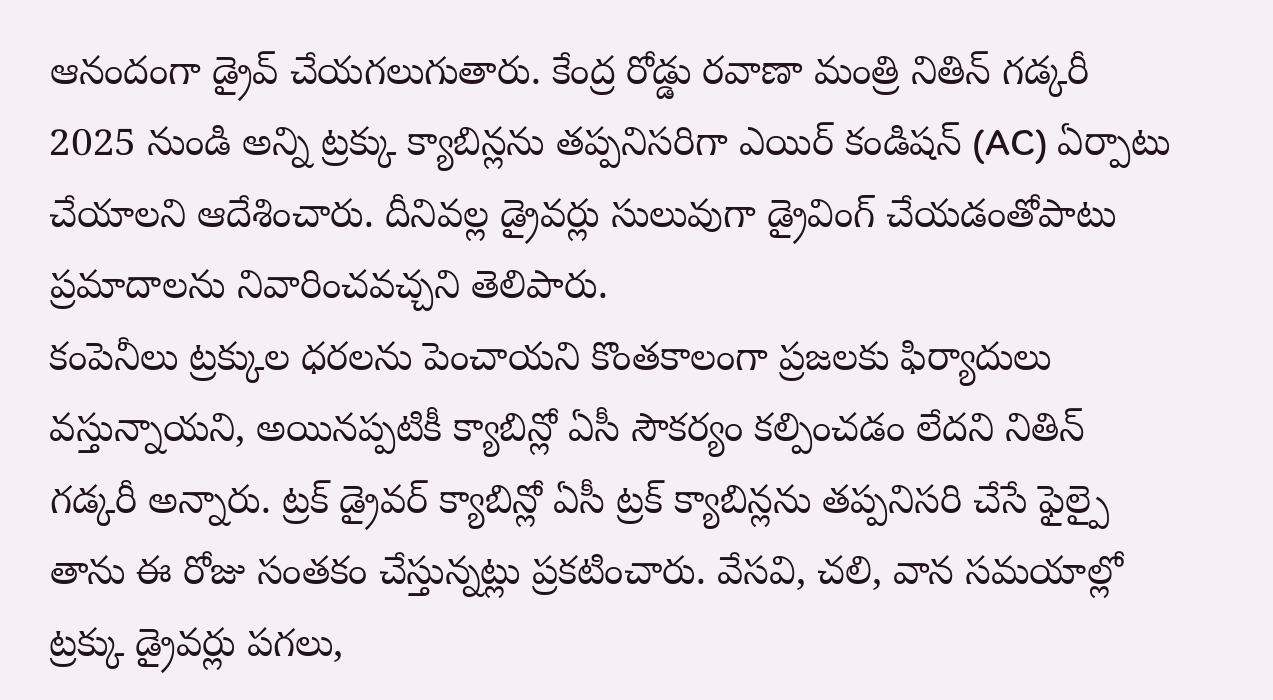ఆనందంగా డ్రైవ్ చేయగలుగుతారు. కేంద్ర రోడ్డు రవాణా మంత్రి నితిన్ గడ్కరీ 2025 నుండి అన్ని ట్రక్కు క్యాబిన్లను తప్పనిసరిగా ఎయిర్ కండిషన్ (AC) ఏర్పాటు చేయాలని ఆదేశించారు. దీనివల్ల డ్రైవర్లు సులువుగా డ్రైవింగ్ చేయడంతోపాటు ప్రమాదాలను నివారించవచ్చని తెలిపారు.
కంపెనీలు ట్రక్కుల ధరలను పెంచాయని కొంతకాలంగా ప్రజలకు ఫిర్యాదులు వస్తున్నాయని, అయినప్పటికీ క్యాబిన్లో ఏసీ సౌకర్యం కల్పించడం లేదని నితిన్ గడ్కరీ అన్నారు. ట్రక్ డ్రైవర్ క్యాబిన్లో ఏసీ ట్రక్ క్యాబిన్లను తప్పనిసరి చేసే ఫైల్పై తాను ఈ రోజు సంతకం చేస్తున్నట్లు ప్రకటించారు. వేసవి, చలి, వాన సమయాల్లో ట్రక్కు డ్రైవర్లు పగలు,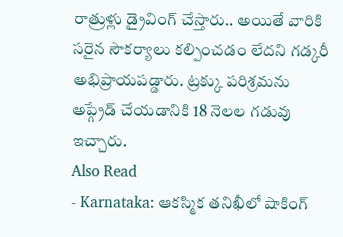రాత్రుళ్లు డ్రైవింగ్ చేస్తారు.. అయితే వారికి సరైన సౌకర్యాలు కల్పించడం లేదని గడ్కరీ అభిప్రాయపడ్డారు. ట్రక్కు పరిశ్రమను అప్గ్రేడ్ చేయడానికి 18 నెలల గడువు ఇచ్చారు.
Also Read
- Karnataka: ఆకస్మిక తనిఖీలో షాకింగ్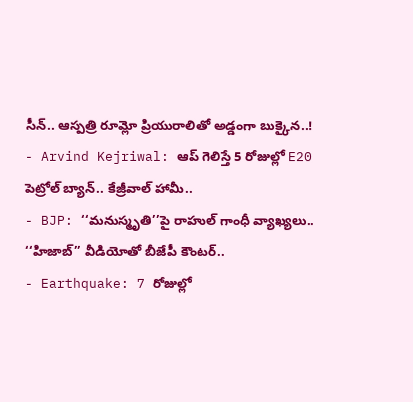సీన్.. ఆస్పత్రి రూమ్లో ప్రియురాలితో అడ్డంగా బుక్కైన..!
- Arvind Kejriwal: ఆప్ గెలిస్తే 5 రోజుల్లో E20 పెట్రోల్ బ్యాన్.. కేజ్రీవాల్ హామీ..
- BJP: ‘‘మనుస్మృతి’’పై రాహుల్ గాంధీ వ్యాఖ్యలు.. ‘‘హిజాబ్’’ వీడియోతో బీజేపీ కౌంటర్..
- Earthquake: 7 రోజుల్లో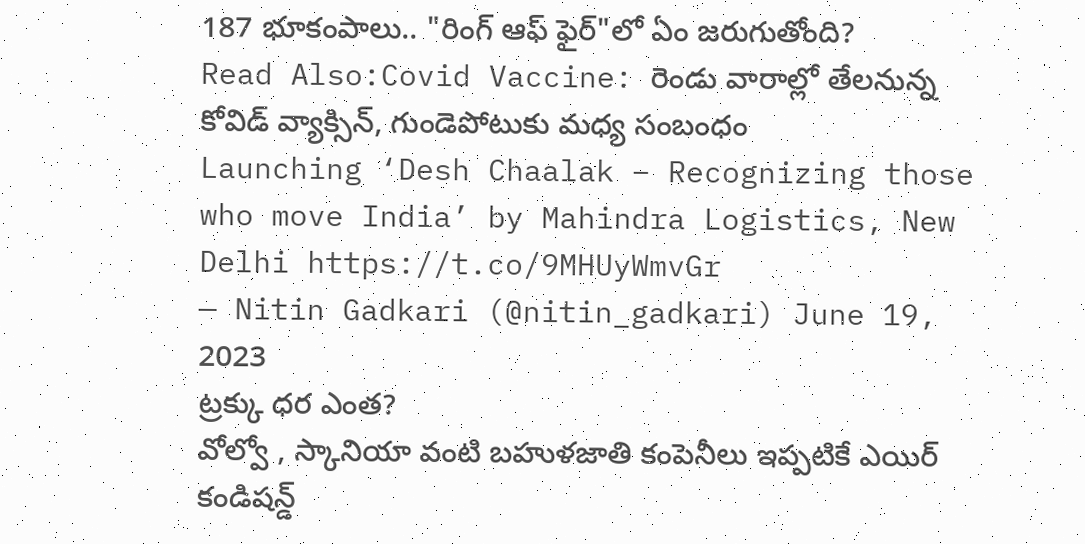187 భూకంపాలు.. "రింగ్ ఆఫ్ ఫైర్"లో ఏం జరుగుతోంది?
Read Also:Covid Vaccine: రెండు వారాల్లో తేలనున్న కోవిడ్ వ్యాక్సిన్, గుండెపోటుకు మధ్య సంబంధం
Launching ‘Desh Chaalak – Recognizing those who move India’ by Mahindra Logistics, New Delhi https://t.co/9MHUyWmvGr
— Nitin Gadkari (@nitin_gadkari) June 19, 2023
ట్రక్కు ధర ఎంత?
వోల్వో , స్కానియా వంటి బహుళజాతి కంపెనీలు ఇప్పటికే ఎయిర్ కండిషన్డ్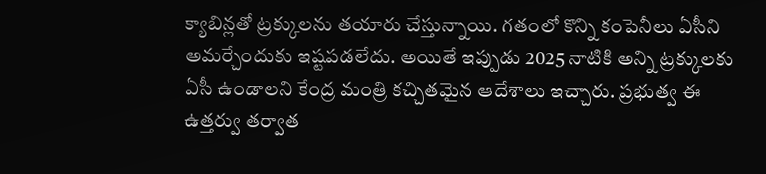క్యాబిన్లతో ట్రక్కులను తయారు చేస్తున్నాయి. గతంలో కొన్ని కంపెనీలు ఏసీని అమర్చేందుకు ఇష్టపడలేదు. అయితే ఇప్పుడు 2025 నాటికి అన్ని ట్రక్కులకు ఏసీ ఉండాలని కేంద్ర మంత్రి కచ్చితమైన ఆదేశాలు ఇచ్చారు. ప్రభుత్వ ఈ ఉత్తర్వు తర్వాత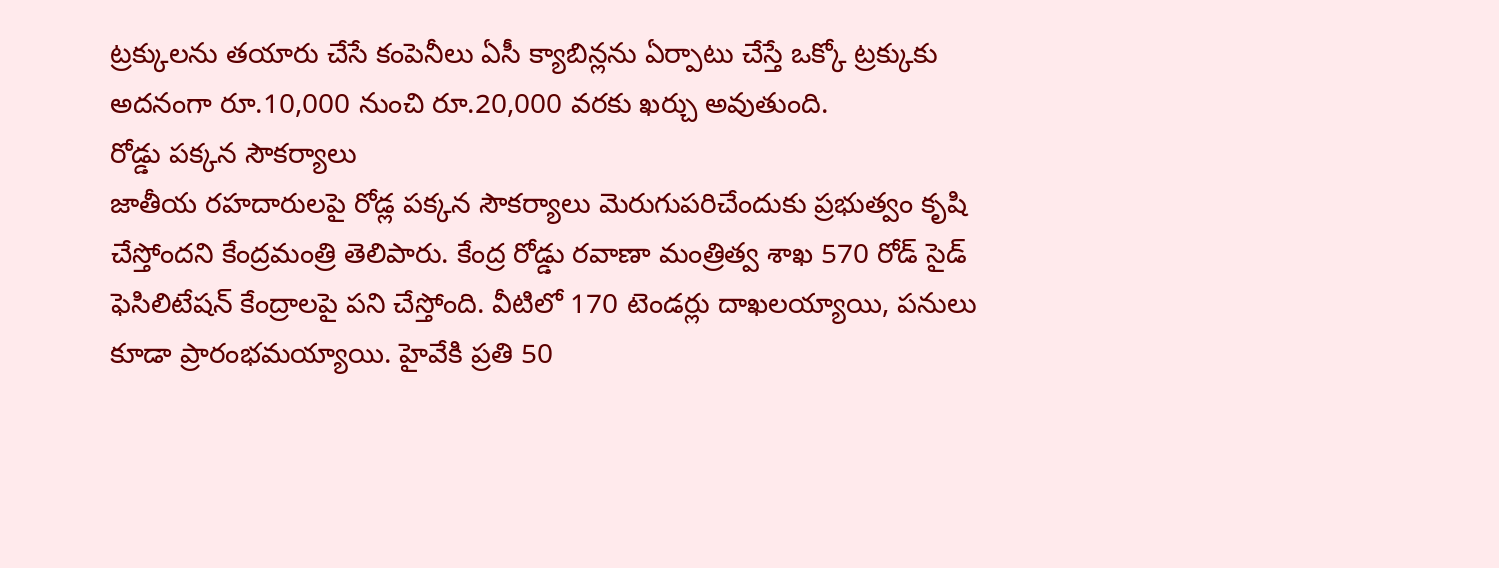ట్రక్కులను తయారు చేసే కంపెనీలు ఏసీ క్యాబిన్లను ఏర్పాటు చేస్తే ఒక్కో ట్రక్కుకు అదనంగా రూ.10,000 నుంచి రూ.20,000 వరకు ఖర్చు అవుతుంది.
రోడ్డు పక్కన సౌకర్యాలు
జాతీయ రహదారులపై రోడ్ల పక్కన సౌకర్యాలు మెరుగుపరిచేందుకు ప్రభుత్వం కృషి చేస్తోందని కేంద్రమంత్రి తెలిపారు. కేంద్ర రోడ్డు రవాణా మంత్రిత్వ శాఖ 570 రోడ్ సైడ్ ఫెసిలిటేషన్ కేంద్రాలపై పని చేస్తోంది. వీటిలో 170 టెండర్లు దాఖలయ్యాయి, పనులు కూడా ప్రారంభమయ్యాయి. హైవేకి ప్రతి 50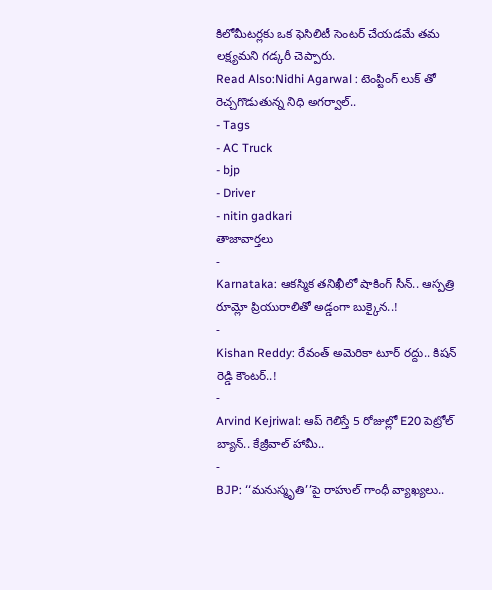కిలోమీటర్లకు ఒక ఫెసిలిటీ సెంటర్ చేయడమే తమ లక్ష్యమని గడ్కరీ చెప్పారు.
Read Also:Nidhi Agarwal : టెంప్టింగ్ లుక్ తో రెచ్చగొడుతున్న నిధి అగర్వాల్..
- Tags
- AC Truck
- bjp
- Driver
- nitin gadkari
తాజావార్తలు
-
Karnataka: ఆకస్మిక తనిఖీలో షాకింగ్ సీన్.. ఆస్పత్రి రూమ్లో ప్రియురాలితో అడ్డంగా బుక్కైన..!
-
Kishan Reddy: రేవంత్ అమెరికా టూర్ రద్దు.. కిషన్ రెడ్డి కౌంటర్..!
-
Arvind Kejriwal: ఆప్ గెలిస్తే 5 రోజుల్లో E20 పెట్రోల్ బ్యాన్.. కేజ్రీవాల్ హామీ..
-
BJP: ‘‘మనుస్మృతి’’పై రాహుల్ గాంధీ వ్యాఖ్యలు..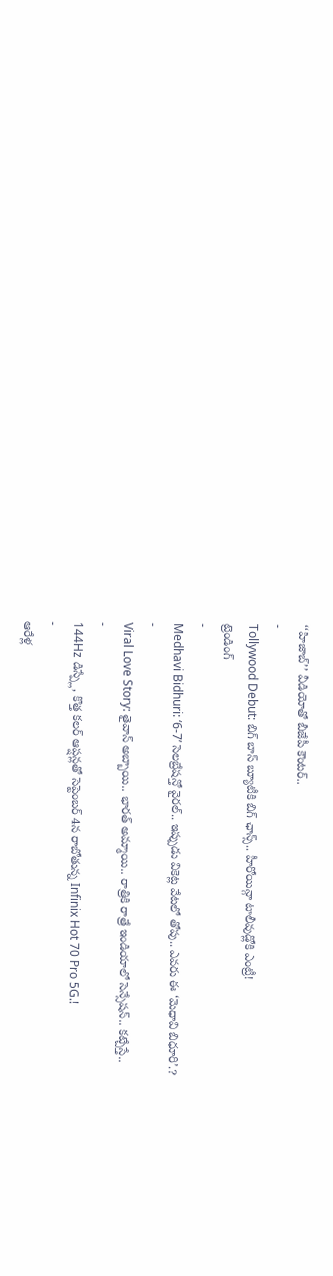‘‘హిజాబ్’’ వీడియోతో బీజేపీ కౌంటర్..
-
Tollywood Debut: బిగ్ బాస్ బ్యూటీకి బిగ్ ఛాన్స్.. హీరోయిన్గా టాలీవుడ్లోకి ఎంట్రీ!
ట్రెండింగ్
-
Medhavi Bidhuri: ‘6-7’ సెలబ్రేషన్తో వైరల్.. ఇప్పుడు వికెట్ల వేటలో తోపు.. ఎవరు ఈ ‘మెధావి బిధూరి’.?
-
Viral Love Story: తైవాన్ అబ్బాయి.. భారత్ అమ్మాయి.. రాత్రికి రాత్రే ఇండియాలో సెన్సేషన్.. కట్చేస్తే..
-
144Hz డిస్ప్లే, కొత్త కలర్ ఆప్షన్లతో సెప్టెంబర్ 4న రాబోతున్న Infinix Hot 70 Pro 5G.!
-
ఆరేళ్ల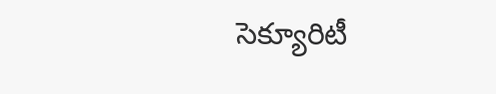సెక్యూరిటీ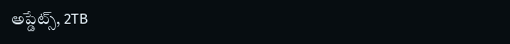అప్డేట్స్, 2TB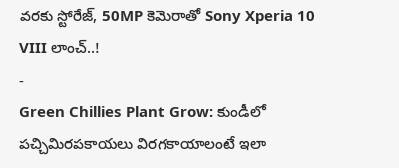వరకు స్టోరేజ్, 50MP కెమెరాతో Sony Xperia 10 VIII లాంచ్..!
-
Green Chillies Plant Grow: కుండీలో పచ్చిమిరపకాయలు విరగకాయాలంటే ఇలా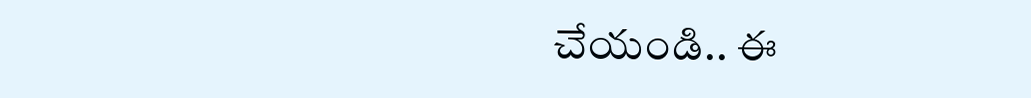చేయండి.. ఈ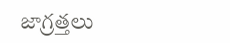జాగ్రత్తలు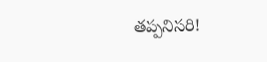తప్పనిసరి!